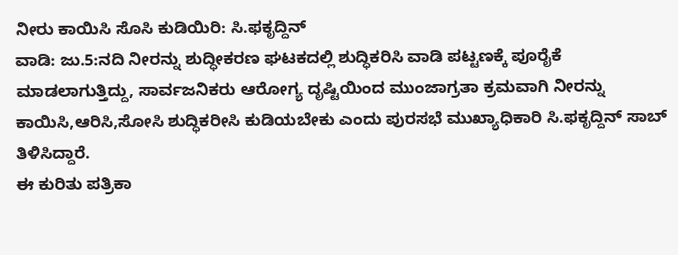ನೀರು ಕಾಯಿಸಿ ಸೊಸಿ ಕುಡಿಯಿರಿ: ಸಿ.ಫಕೃದ್ದಿನ್
ವಾಡಿ: ಜು.5:ನದಿ ನೀರನ್ನು ಶುದ್ಧೀಕರಣ ಘಟಕದಲ್ಲಿ ಶುದ್ಧಿಕರಿಸಿ ವಾಡಿ ಪಟ್ಟಣಕ್ಕೆ ಪೂರೈಕೆ ಮಾಡಲಾಗುತ್ತಿದ್ದು, ಸಾರ್ವಜನಿಕರು ಆರೋಗ್ಯ ದೃಷ್ಟಿಯಿಂದ ಮುಂಜಾಗ್ರತಾ ಕ್ರಮವಾಗಿ ನೀರನ್ನು ಕಾಯಿಸಿ,ಆರಿಸಿ,ಸೋಸಿ ಶುದ್ಧಿಕರೀಸಿ ಕುಡಿಯಬೇಕು ಎಂದು ಪುರಸಭೆ ಮುಖ್ಯಾಧಿಕಾರಿ ಸಿ.ಫಕೃದ್ದಿನ್ ಸಾಬ್ ತಿಳಿಸಿದ್ದಾರೆ.
ಈ ಕುರಿತು ಪತ್ರಿಕಾ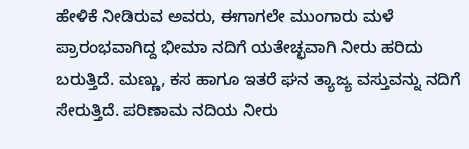ಹೇಳಿಕೆ ನೀಡಿರುವ ಅವರು, ಈಗಾಗಲೇ ಮುಂಗಾರು ಮಳೆ ಪ್ರಾರಂಭವಾಗಿದ್ದ ಭೀಮಾ ನದಿಗೆ ಯತೇಚ್ಛವಾಗಿ ನೀರು ಹರಿದು ಬರುತ್ತಿದೆ. ಮಣ್ಣು, ಕಸ ಹಾಗೂ ಇತರೆ ಘನ ತ್ಯಾಜ್ಯ ವಸ್ತುವನ್ನು ನದಿಗೆ ಸೇರುತ್ತಿದೆ. ಪರಿಣಾಮ ನದಿಯ ನೀರು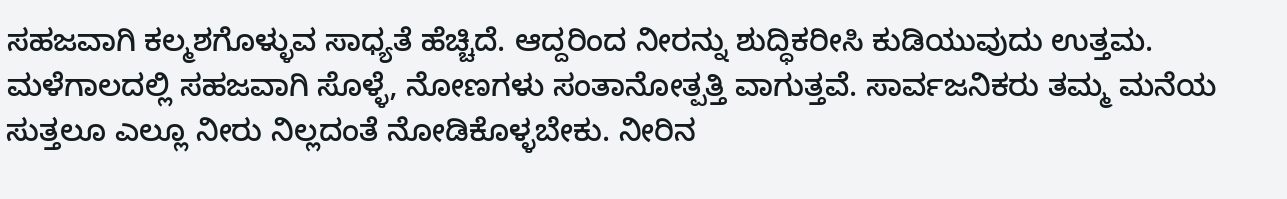ಸಹಜವಾಗಿ ಕಲ್ಮಶಗೊಳ್ಳುವ ಸಾಧ್ಯತೆ ಹೆಚ್ಚಿದೆ. ಆದ್ದರಿಂದ ನೀರನ್ನು ಶುದ್ಧಿಕರೀಸಿ ಕುಡಿಯುವುದು ಉತ್ತಮ. ಮಳೆಗಾಲದಲ್ಲಿ ಸಹಜವಾಗಿ ಸೊಳ್ಳೆ, ನೋಣಗಳು ಸಂತಾನೋತ್ಪತ್ತಿ ವಾಗುತ್ತವೆ. ಸಾರ್ವಜನಿಕರು ತಮ್ಮ ಮನೆಯ ಸುತ್ತಲೂ ಎಲ್ಲೂ ನೀರು ನಿಲ್ಲದಂತೆ ನೋಡಿಕೊಳ್ಳಬೇಕು. ನೀರಿನ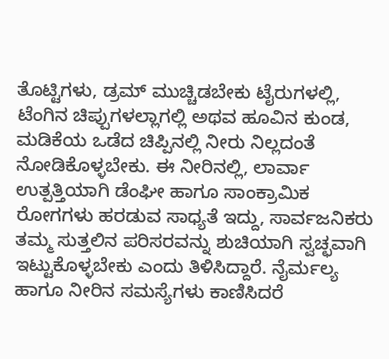ತೊಟ್ಟಿಗಳು, ಡ್ರಮ್ ಮುಚ್ಚಿಡಬೇಕು ಟೈರುಗಳಲ್ಲಿ, ಟೆಂಗಿನ ಚಿಪ್ಪುಗಳಲ್ಲಾಗಲ್ಲಿ ಅಥವ ಹೂವಿನ ಕುಂಡ, ಮಡಿಕೆಯ ಒಡೆದ ಚಿಪ್ಪಿನಲ್ಲಿ ನೀರು ನಿಲ್ಲದಂತೆ ನೋಡಿಕೊಳ್ಳಬೇಕು. ಈ ನೀರಿನಲ್ಲಿ, ಲಾರ್ವಾ ಉತ್ಪತ್ತಿಯಾಗಿ ಡೆಂಘೀ ಹಾಗೂ ಸಾಂಕ್ರಾಮಿಕ ರೋಗಗಳು ಹರಡುವ ಸಾಧ್ಯತೆ ಇದ್ದು, ಸಾರ್ವಜನಿಕರು ತಮ್ಮ ಸುತ್ತಲಿನ ಪರಿಸರವನ್ನು ಶುಚಿಯಾಗಿ ಸ್ವಚ್ಛವಾಗಿ ಇಟ್ಟುಕೊಳ್ಳಬೇಕು ಎಂದು ತಿಳಿಸಿದ್ದಾರೆ. ನೈರ್ಮಲ್ಯ ಹಾಗೂ ನೀರಿನ ಸಮಸ್ಯೆಗಳು ಕಾಣಿಸಿದರೆ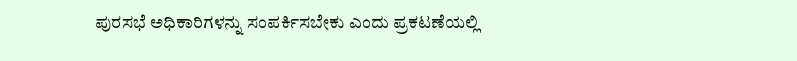ಪುರಸಭೆ ಅಧಿಕಾರಿಗಳನ್ನು ಸಂಪರ್ಕಿಸಬೇಕು ಎಂದು ಪ್ರಕಟಣೆಯಲ್ಲಿ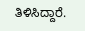ತಿಳಿಸಿದ್ದಾರೆ.